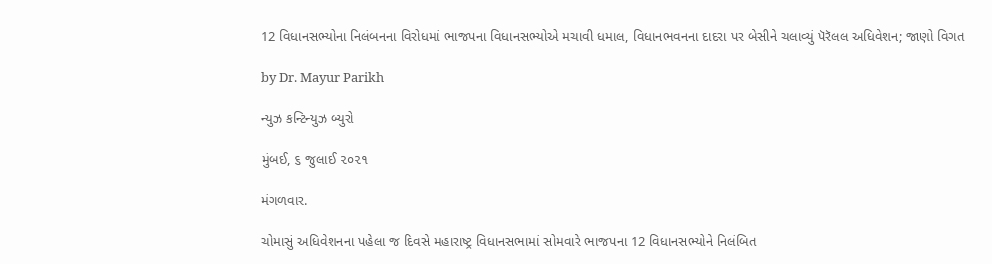12 વિધાનસભ્યોના નિલંબનના વિરોધમાં ભાજપના વિધાનસભ્યોએ મચાવી ધમાલ, વિધાનભવનના દાદરા પર બેસીને ચલાવ્યું પૅરૅલલ અધિવેશન; જાણો વિગત

by Dr. Mayur Parikh

ન્યુઝ કન્ટિન્યુઝ બ્યુરો

મુંબઈ, ૬ જુલાઈ ૨૦૨૧

મંગળવાર.

ચોમાસું અધિવેશનના પહેલા જ દિવસે મહારાષ્ટ્ર વિધાનસભામાં સોમવારે ભાજપના 12 વિધાનસભ્યોને નિલંબિત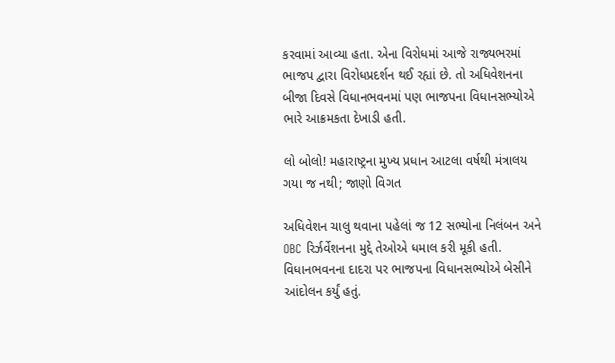કરવામાં આવ્યા હતા. એના વિરોધમાં આજે રાજ્યભરમાં ભાજપ દ્વારા વિરોધપ્રદર્શન થઈ રહ્યાં છે. તો અધિવેશનના બીજા દિવસે વિધાનભવનમાં પણ ભાજપના વિધાનસભ્યોએ ભારે આક્રમકતા દેખાડી હતી.

લો બોલો! મહારાષ્ટ્રના મુખ્ય પ્રધાન આટલા વર્ષથી મંત્રાલય ગયા જ નથી; જાણો વિગત

અધિવેશન ચાલુ થવાના પહેલાં જ 12 સભ્યોના નિલંબન અને OBC રિર્ઝર્વેશનના મુદ્દે તેઓએ ધમાલ કરી મૂકી હતી. વિધાનભવનના દાદરા પર ભાજપના વિધાનસભ્યોએ બેસીને આંદોલન કર્યું હતું.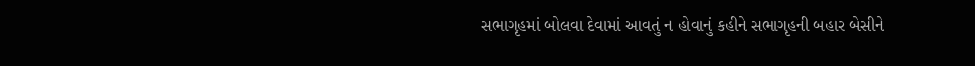સભાગૃહમાં બોલવા દેવામાં આવતું ન હોવાનું કહીને સભાગૃહની બહાર બેસીને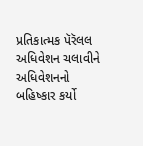પ્રતિકાત્મક પૅરૅલલ અધિવેશન ચલાવીને અધિવેશનનો બહિષ્કાર કર્યો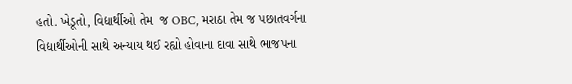હતો. ખેડૂતો, વિદ્યાર્થીઓ તેમ  જ OBC, મરાઠા તેમ જ પછાતવર્ગના વિદ્યાર્થીઓની સાથે અન્યાય થઈ રહ્યો હોવાના દાવા સાથે ભાજપના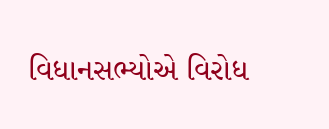વિધાનસભ્યોએ વિરોધ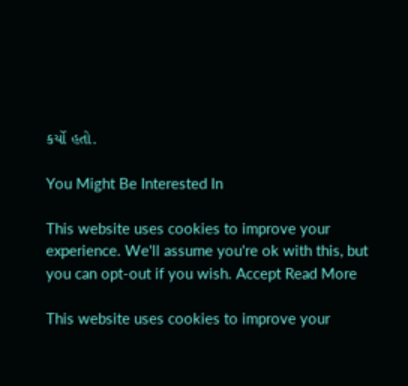કર્યો હતો.

You Might Be Interested In

This website uses cookies to improve your experience. We'll assume you're ok with this, but you can opt-out if you wish. Accept Read More

This website uses cookies to improve your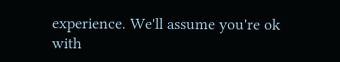experience. We'll assume you're ok with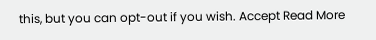this, but you can opt-out if you wish. Accept Read More